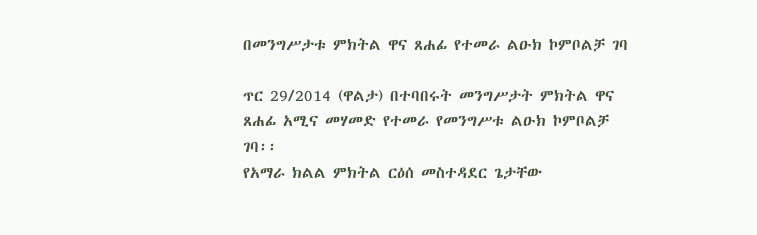በመንግሥታቱ ምክትል ዋና ጸሐፊ የተመራ ልዑክ ኮምቦልቻ ገባ

ጥር 29/2014 (ዋልታ) በተባበሩት መንግሥታት ምክትል ዋና ጸሐፊ አሚና መሃመድ የተመራ የመንግሥቱ ልዑክ ኮምቦልቻ ገባ፡፡
የአማራ ክልል ምክትል ርዕሰ መስተዳደር ጌታቸው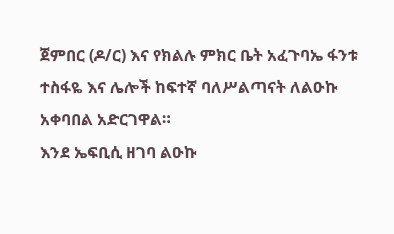ጀምበር (ዶ/ር) እና የክልሉ ምክር ቤት አፈጉባኤ ፋንቱ ተስፋዬ እና ሌሎች ከፍተኛ ባለሥልጣናት ለልዑኩ አቀባበል አድርገዋል።
እንደ ኤፍቢሲ ዘገባ ልዑኩ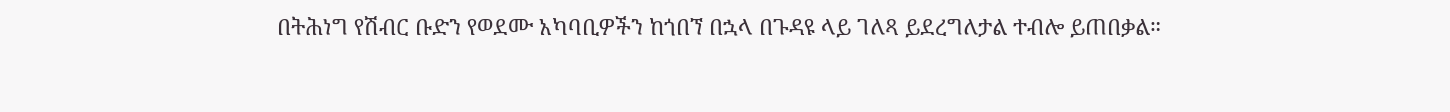በትሕነግ የሽብር ቡድን የወደሙ አካባቢዎችን ከጎበኘ በኋላ በጉዳዩ ላይ ገለጻ ይደረግለታል ተብሎ ይጠበቃል።